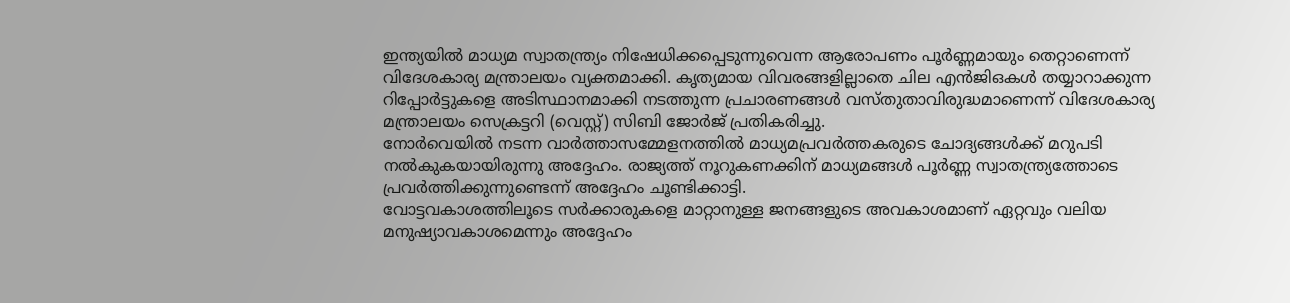ഇന്ത്യയിൽ മാധ്യമ സ്വാതന്ത്ര്യം നിഷേധിക്കപ്പെടുന്നുവെന്ന ആരോപണം പൂർണ്ണമായും തെറ്റാണെന്ന് വിദേശകാര്യ മന്ത്രാലയം വ്യക്തമാക്കി. കൃത്യമായ വിവരങ്ങളില്ലാതെ ചില എൻജിഒകൾ തയ്യാറാക്കുന്ന റിപ്പോർട്ടുകളെ അടിസ്ഥാനമാക്കി നടത്തുന്ന പ്രചാരണങ്ങൾ വസ്തുതാവിരുദ്ധമാണെന്ന് വിദേശകാര്യ മന്ത്രാലയം സെക്രട്ടറി (വെസ്റ്റ്) സിബി ജോർജ് പ്രതികരിച്ചു.
നോർവെയിൽ നടന്ന വാർത്താസമ്മേളനത്തിൽ മാധ്യമപ്രവർത്തകരുടെ ചോദ്യങ്ങൾക്ക് മറുപടി നൽകുകയായിരുന്നു അദ്ദേഹം. രാജ്യത്ത് നൂറുകണക്കിന് മാധ്യമങ്ങൾ പൂർണ്ണ സ്വാതന്ത്ര്യത്തോടെ പ്രവർത്തിക്കുന്നുണ്ടെന്ന് അദ്ദേഹം ചൂണ്ടിക്കാട്ടി.
വോട്ടവകാശത്തിലൂടെ സർക്കാരുകളെ മാറ്റാനുള്ള ജനങ്ങളുടെ അവകാശമാണ് ഏറ്റവും വലിയ മനുഷ്യാവകാശമെന്നും അദ്ദേഹം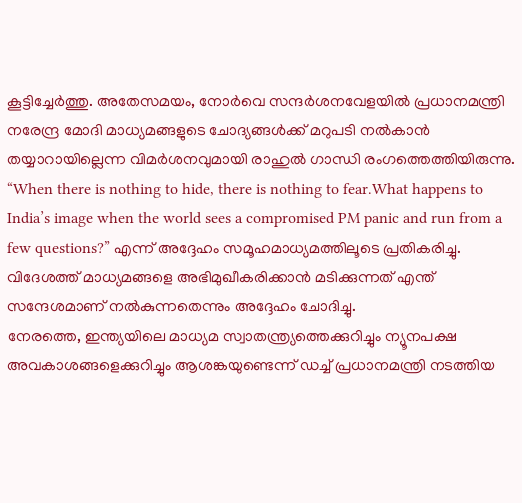കൂട്ടിച്ചേർത്തു. അതേസമയം, നോർവെ സന്ദർശനവേളയിൽ പ്രധാനമന്ത്രി നരേന്ദ്ര മോദി മാധ്യമങ്ങളുടെ ചോദ്യങ്ങൾക്ക് മറുപടി നൽകാൻ തയ്യാറായില്ലെന്ന വിമർശനവുമായി രാഹുൽ ഗാന്ധി രംഗത്തെത്തിയിരുന്നു.
“When there is nothing to hide, there is nothing to fear.What happens to India’s image when the world sees a compromised PM panic and run from a few questions?” എന്ന് അദ്ദേഹം സമൂഹമാധ്യമത്തിലൂടെ പ്രതികരിച്ചു. വിദേശത്ത് മാധ്യമങ്ങളെ അഭിമുഖീകരിക്കാൻ മടിക്കുന്നത് എന്ത് സന്ദേശമാണ് നൽകുന്നതെന്നും അദ്ദേഹം ചോദിച്ചു.
നേരത്തെ, ഇന്ത്യയിലെ മാധ്യമ സ്വാതന്ത്ര്യത്തെക്കുറിച്ചും ന്യൂനപക്ഷ അവകാശങ്ങളെക്കുറിച്ചും ആശങ്കയുണ്ടെന്ന് ഡച്ച് പ്രധാനമന്ത്രി നടത്തിയ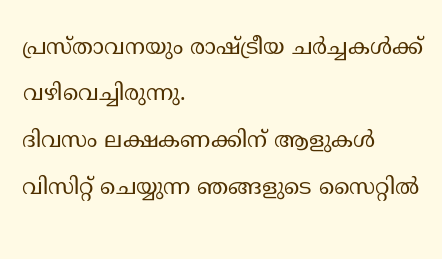പ്രസ്താവനയും രാഷ്ട്രീയ ചർച്ചകൾക്ക് വഴിവെച്ചിരുന്നു.
ദിവസം ലക്ഷകണക്കിന് ആളുകൾ വിസിറ്റ് ചെയ്യുന്ന ഞങ്ങളുടെ സൈറ്റിൽ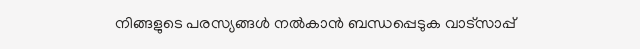നിങ്ങളുടെ പരസ്യങ്ങൾ നൽകാൻ ബന്ധപ്പെടുക വാട്സാപ്പ്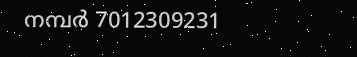നമ്പർ 7012309231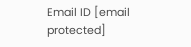Email ID [email protected]